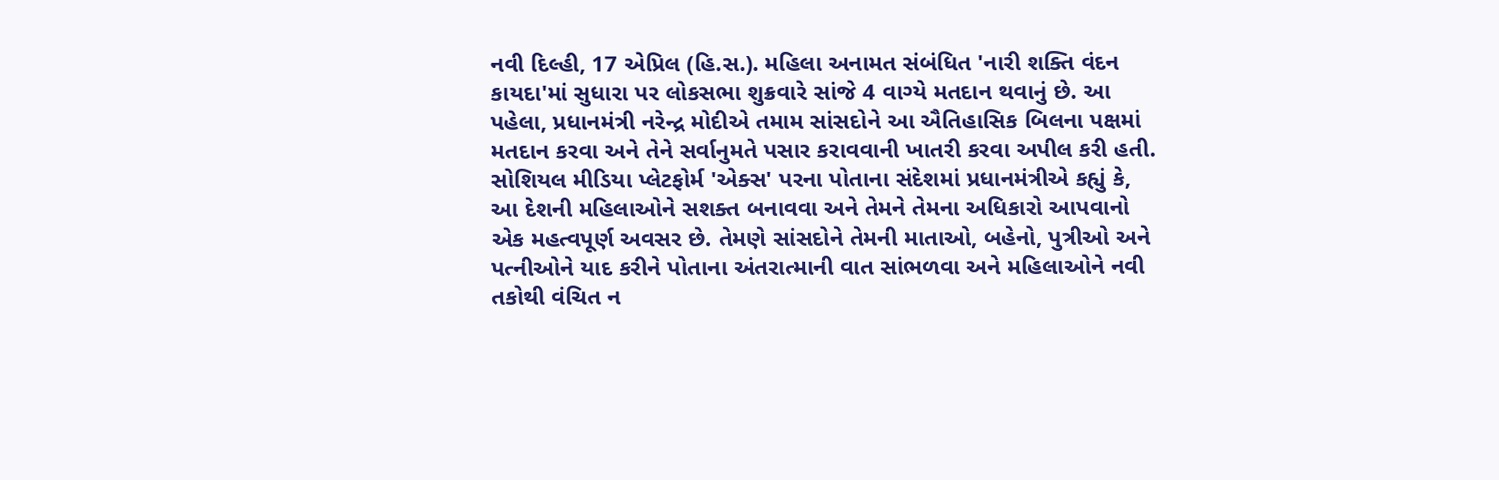નવી દિલ્હી, 17 એપ્રિલ (હિ.સ.). મહિલા અનામત સંબંધિત 'નારી શક્તિ વંદન કાયદા'માં સુધારા પર લોકસભા શુક્રવારે સાંજે 4 વાગ્યે મતદાન થવાનું છે. આ પહેલા, પ્રધાનમંત્રી નરેન્દ્ર મોદીએ તમામ સાંસદોને આ ઐતિહાસિક બિલના પક્ષમાં મતદાન કરવા અને તેને સર્વાનુમતે પસાર કરાવવાની ખાતરી કરવા અપીલ કરી હતી.
સોશિયલ મીડિયા પ્લેટફોર્મ 'એક્સ' પરના પોતાના સંદેશમાં પ્રધાનમંત્રીએ કહ્યું કે, આ દેશની મહિલાઓને સશક્ત બનાવવા અને તેમને તેમના અધિકારો આપવાનો એક મહત્વપૂર્ણ અવસર છે. તેમણે સાંસદોને તેમની માતાઓ, બહેનો, પુત્રીઓ અને પત્નીઓને યાદ કરીને પોતાના અંતરાત્માની વાત સાંભળવા અને મહિલાઓને નવી તકોથી વંચિત ન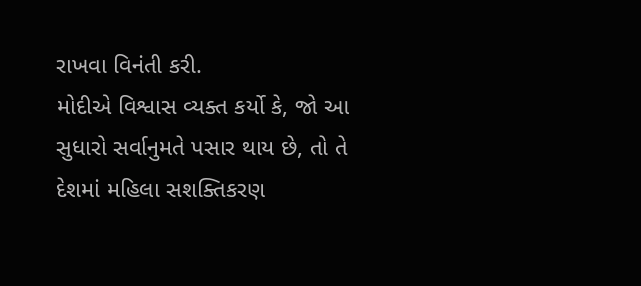રાખવા વિનંતી કરી.
મોદીએ વિશ્વાસ વ્યક્ત કર્યો કે, જો આ સુધારો સર્વાનુમતે પસાર થાય છે, તો તે દેશમાં મહિલા સશક્તિકરણ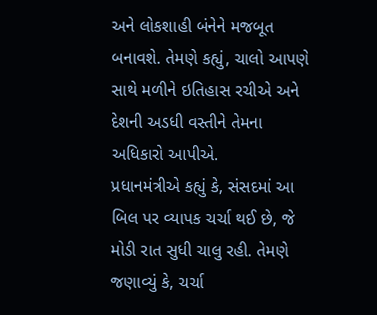અને લોકશાહી બંનેને મજબૂત બનાવશે. તેમણે કહ્યું, ચાલો આપણે સાથે મળીને ઇતિહાસ રચીએ અને દેશની અડધી વસ્તીને તેમના અધિકારો આપીએ.
પ્રધાનમંત્રીએ કહ્યું કે, સંસદમાં આ બિલ પર વ્યાપક ચર્ચા થઈ છે, જે મોડી રાત સુધી ચાલુ રહી. તેમણે જણાવ્યું કે, ચર્ચા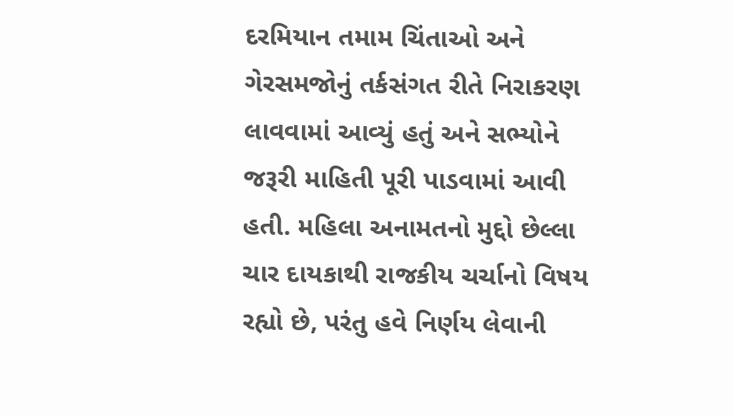દરમિયાન તમામ ચિંતાઓ અને ગેરસમજોનું તર્કસંગત રીતે નિરાકરણ લાવવામાં આવ્યું હતું અને સભ્યોને જરૂરી માહિતી પૂરી પાડવામાં આવી હતી. મહિલા અનામતનો મુદ્દો છેલ્લા ચાર દાયકાથી રાજકીય ચર્ચાનો વિષય રહ્યો છે, પરંતુ હવે નિર્ણય લેવાની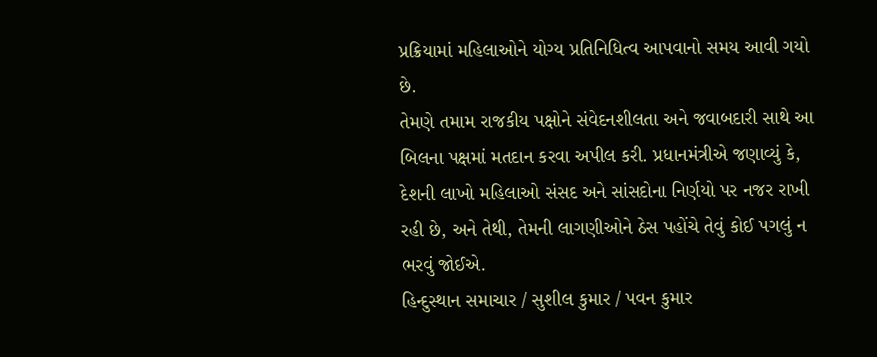પ્રક્રિયામાં મહિલાઓને યોગ્ય પ્રતિનિધિત્વ આપવાનો સમય આવી ગયો છે.
તેમણે તમામ રાજકીય પક્ષોને સંવેદનશીલતા અને જવાબદારી સાથે આ બિલના પક્ષમાં મતદાન કરવા અપીલ કરી. પ્રધાનમંત્રીએ જણાવ્યું કે, દેશની લાખો મહિલાઓ સંસદ અને સાંસદોના નિર્ણયો પર નજર રાખી રહી છે, અને તેથી, તેમની લાગણીઓને ઠેસ પહોંચે તેવું કોઈ પગલું ન ભરવું જોઈએ.
હિન્દુસ્થાન સમાચાર / સુશીલ કુમાર / પવન કુમાર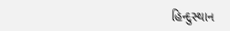હિન્દુસ્થાન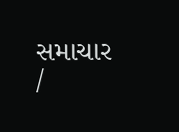સમાચાર /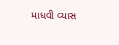માધવી વ્યાસ